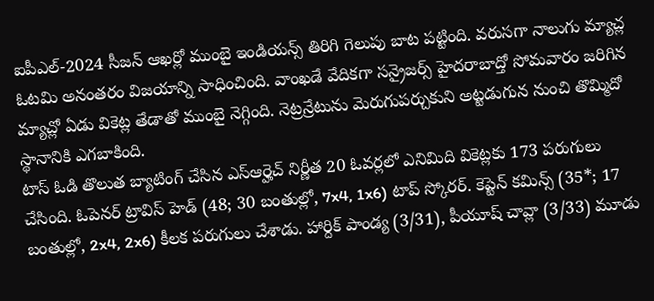ఐపీఎల్-2024 సీజన్ ఆఖర్లో ముంబై ఇండియన్స్ తిరిగి గెలుపు బాట పట్టింది. వరుసగా నాలుగు మ్యాచ్ల ఓటమి అనంతరం విజయాన్ని సాధించింది. వాంఖడే వేదికగా సన్రైజర్స్ హైదరాబాద్తో సోమవారం జరిగిన మ్యాచ్లో ఏడు వికెట్ల తేడాతో ముంబై నెగ్గింది. నెట్రన్రేటును మెరుగుపర్చుకుని అట్టడుగున నుంచి తొమ్మిదో స్థానానికి ఎగబాకింది.
టాస్ ఓడి తొలుత బ్యాటింగ్ చేసిన ఎస్ఆర్హెచ్ నిర్ణీత 20 ఓవర్లలో ఎనిమిది వికెట్లకు 173 పరుగులు చేసింది. ఓపెనర్ ట్రావిస్ హెడ్ (48; 30 బంతుల్లో, 7x4, 1x6) టాప్ స్కోరర్. కెప్టెన్ కమిన్స్ (35*; 17 బంతుల్లో, 2x4, 2x6) కీలక పరుగులు చేశాడు. హార్దిక్ పాండ్య (3/31), పీయూష్ చావ్లా (3/33) మూడు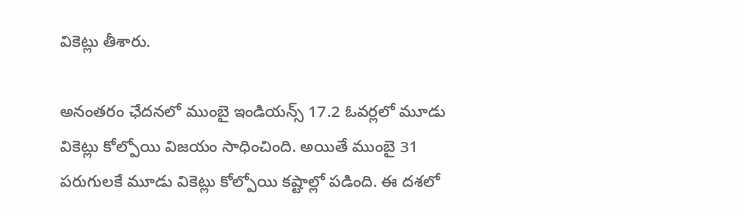వికెట్లు తీశారు.

అనంతరం ఛేదనలో ముంబై ఇండియన్స్ 17.2 ఓవర్లలో మూడు వికెట్లు కోల్పోయి విజయం సాధించింది. అయితే ముంబై 31 పరుగులకే మూడు వికెట్లు కోల్పోయి కష్టాల్లో పడింది. ఈ దశలో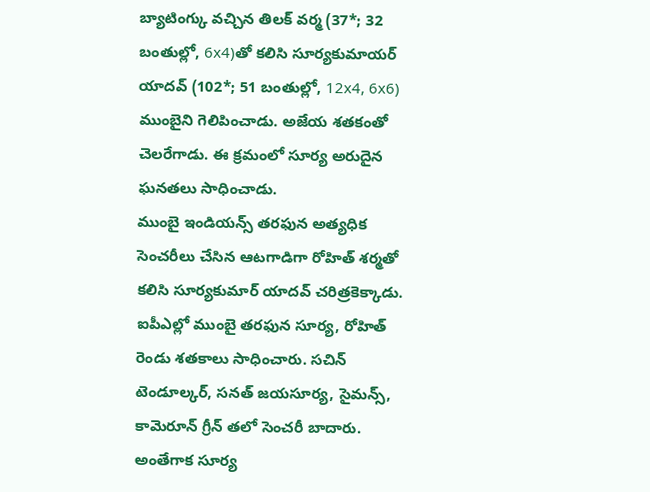బ్యాటింగ్కు వచ్చిన తిలక్ వర్మ (37*; 32 బంతుల్లో, 6x4)తో కలిసి సూర్యకుమాయర్ యాదవ్ (102*; 51 బంతుల్లో, 12x4, 6x6) ముంబైని గెలిపించాడు. అజేయ శతకంతో చెలరేగాడు. ఈ క్రమంలో సూర్య అరుదైన ఘనతలు సాధించాడు.
ముంబై ఇండియన్స్ తరఫున అత్యధిక సెంచరీలు చేసిన ఆటగాడిగా రోహిత్ శర్మతో కలిసి సూర్యకుమార్ యాదవ్ చరిత్రకెక్కాడు. ఐపీఎల్లో ముంబై తరఫున సూర్య, రోహిత్ రెండు శతకాలు సాధించారు. సచిన్ టెండూల్కర్, సనత్ జయసూర్య, సైమన్స్, కామెరూన్ గ్రీన్ తలో సెంచరీ బాదారు. అంతేగాక సూర్య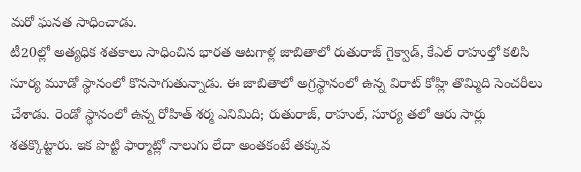మరో ఘనత సాధించాడు.
టీ20ల్లో అత్యధిక శతకాలు సాధించిన భారత ఆటగాళ్ల జాబితాలో రుతురాజ్ గైక్వాడ్, కేఎల్ రాహుల్తో కలిసి సూర్య మూడో స్థానంలో కొనసాగుతున్నాడు. ఈ జాబితాలో అగ్రస్థానంలో ఉన్న విరాట్ కోహ్లి తొమ్మిది సెంచరీలు చేశాడు. రెండో స్థానంలో ఉన్న రోహిత్ శర్మ ఎనిమిది; రుతురాజ్, రాహుల్, సూర్య తలో ఆరు సార్లు శతక్కొట్టారు. ఇక పొట్టి ఫార్మాట్లో నాలుగు లేదా అంతకంటే తక్కువ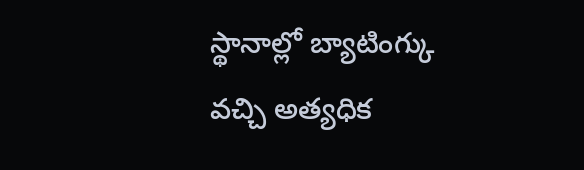స్థానాల్లో బ్యాటింగ్కు వచ్చి అత్యధిక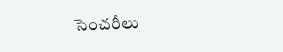సెంచరీలు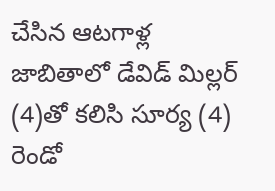చేసిన ఆటగాళ్ల జాబితాలో డేవిడ్ మిల్లర్ (4)తో కలిసి సూర్య (4) రెండో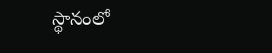స్థానంలో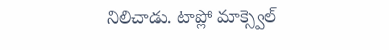నిలిచాడు. టాప్లో మాక్స్వెల్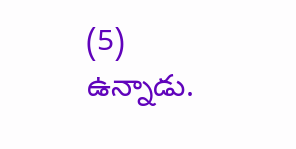(5) ఉన్నాడు.